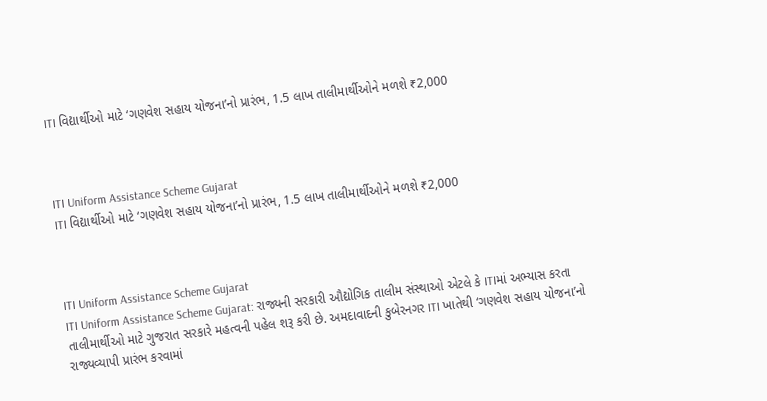ITI વિદ્યાર્થીઓ માટે ‘ગણવેશ સહાય યોજના’નો પ્રારંભ, 1.5 લાખ તાલીમાર્થીઓને મળશે ₹2,000



ITI Uniform Assistance Scheme Gujarat
ITI વિદ્યાર્થીઓ માટે ‘ગણવેશ સહાય યોજના’નો પ્રારંભ, 1.5 લાખ તાલીમાર્થીઓને મળશે ₹2,000



ITI Uniform Assistance Scheme Gujarat
ITI Uniform Assistance Scheme Gujarat: રાજ્યની સરકારી ઔદ્યોગિક તાલીમ સંસ્થાઓ એટલે કે ITIમાં અભ્યાસ કરતા તાલીમાર્થીઓ માટે ગુજરાત સરકારે મહત્વની પહેલ શરૂ કરી છે. અમદાવાદની કુબેરનગર ITI ખાતેથી ‘ગણવેશ સહાય યોજના’નો રાજ્યવ્યાપી પ્રારંભ કરવામાં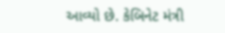આવ્યો છે. કેબિનેટ મંત્રી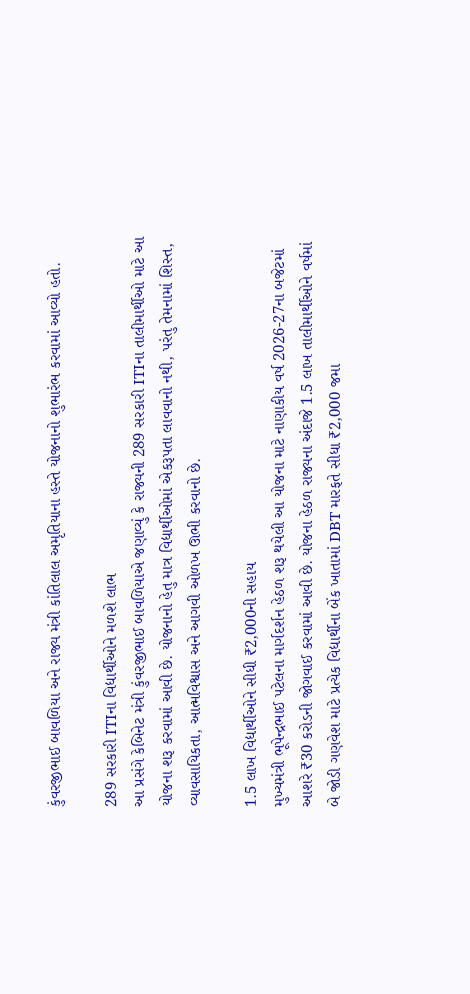કુંવરજીભાઈ બાવળિયા અને રાજ્ય મંત્રી કાંતિલાલ અમૃતિયાના હસ્તે યોજનાનો શુભારંભ કરવામાં આવ્યો હતો.

289 સરકારી ITIના વિદ્યાર્થીઓને મળશે લાભ
આ પ્રસંગે કેબિનેટ મંત્રી કુંવરજીભાઈ બાવળિયાએ જણાવ્યું કે રાજ્યની 289 સરકારી ITIના તાલીમાર્થીઓ માટે આ યોજના શરૂ કરવામાં આવી છે. યોજનાનો હેતુ માત્ર વિદ્યાર્થીઓમાં એકરૂપતા લાવવાનો નથી, પરંતુ તેમનામાં શિસ્ત, વ્યાવસાયિકતા, આત્મવિશ્વાસ અને આગવી ઓળખ ઊભી કરવાનો છે.

1.5 લાખ વિદ્યાર્થીઓને સીધી ₹2,000ની સહાય
મુખ્યમંત્રી ભૂપેન્દ્રભાઈ પટેલના માર્ગદર્શન હેઠળ શરૂ થયેલી આ યોજના માટે નાણાકીય વર્ષ 2026-27ના બજેટમાં આશરે ₹30 કરોડની જોગવાઈ કરવામાં આવી છે. યોજના હેઠળ રાજ્યના અંદાજે 1.5 લાખ તાલીમાર્થીઓને વર્ષમાં બે જોડી ગણવેશ માટે પ્રત્યેક વિદ્યાર્થીના બેંક ખાતામાં DBT મારફતે સીધા ₹2,000 જમા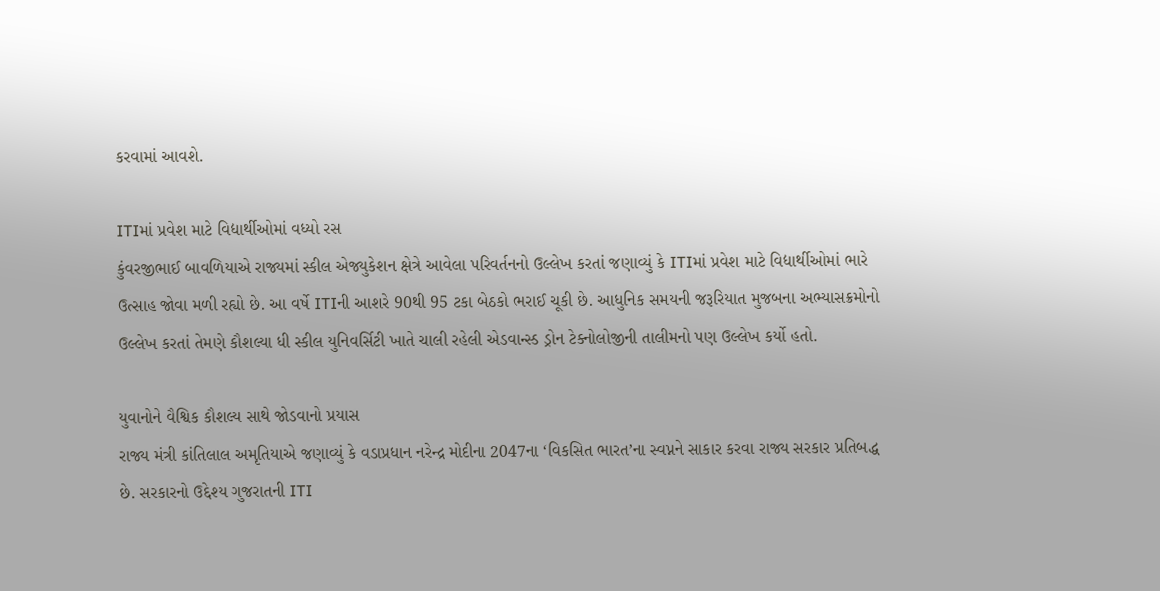કરવામાં આવશે.

ITIમાં પ્રવેશ માટે વિદ્યાર્થીઓમાં વધ્યો રસ
કુંવરજીભાઈ બાવળિયાએ રાજ્યમાં સ્કીલ એજ્યુકેશન ક્ષેત્રે આવેલા પરિવર્તનનો ઉલ્લેખ કરતાં જણાવ્યું કે ITIમાં પ્રવેશ માટે વિદ્યાર્થીઓમાં ભારે ઉત્સાહ જોવા મળી રહ્યો છે. આ વર્ષે ITIની આશરે 90થી 95 ટકા બેઠકો ભરાઈ ચૂકી છે. આધુનિક સમયની જરૂરિયાત મુજબના અભ્યાસક્રમોનો ઉલ્લેખ કરતાં તેમણે કૌશલ્યા ધી સ્કીલ યુનિવર્સિટી ખાતે ચાલી રહેલી એડવાન્સ્ડ ડ્રોન ટેક્નોલોજીની તાલીમનો પણ ઉલ્લેખ કર્યો હતો.

યુવાનોને વૈશ્વિક કૌશલ્ય સાથે જોડવાનો પ્રયાસ
રાજ્ય મંત્રી કાંતિલાલ અમૃતિયાએ જણાવ્યું કે વડાપ્રધાન નરેન્દ્ર મોદીના 2047ના ‘વિકસિત ભારત’ના સ્વપ્નને સાકાર કરવા રાજ્ય સરકાર પ્રતિબદ્ધ છે. સરકારનો ઉદ્દેશ્ય ગુજરાતની ITI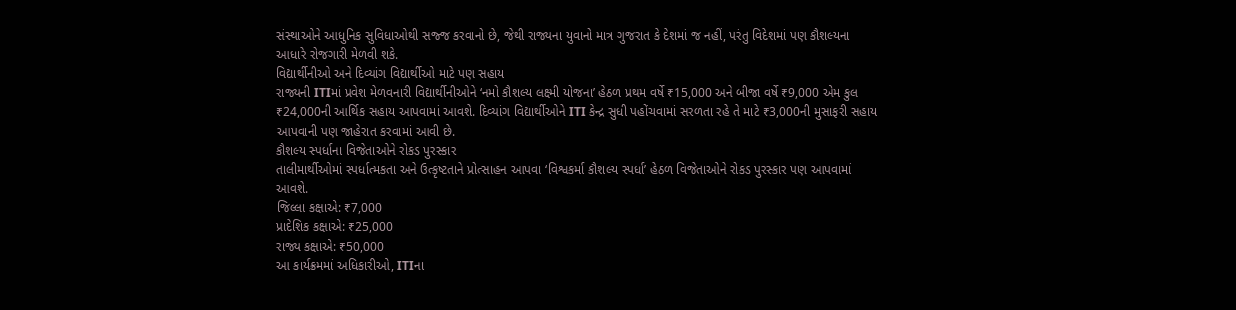સંસ્થાઓને આધુનિક સુવિધાઓથી સજ્જ કરવાનો છે, જેથી રાજ્યના યુવાનો માત્ર ગુજરાત કે દેશમાં જ નહીં, પરંતુ વિદેશમાં પણ કૌશલ્યના આધારે રોજગારી મેળવી શકે.
વિદ્યાર્થીનીઓ અને દિવ્યાંગ વિદ્યાર્થીઓ માટે પણ સહાય
રાજ્યની ITIમાં પ્રવેશ મેળવનારી વિદ્યાર્થીનીઓને ‘નમો કૌશલ્ય લક્ષ્મી યોજના’ હેઠળ પ્રથમ વર્ષે ₹15,000 અને બીજા વર્ષે ₹9,000 એમ કુલ ₹24,000ની આર્થિક સહાય આપવામાં આવશે. દિવ્યાંગ વિદ્યાર્થીઓને ITI કેન્દ્ર સુધી પહોંચવામાં સરળતા રહે તે માટે ₹3,000ની મુસાફરી સહાય આપવાની પણ જાહેરાત કરવામાં આવી છે.
કૌશલ્ય સ્પર્ધાના વિજેતાઓને રોકડ પુરસ્કાર
તાલીમાર્થીઓમાં સ્પર્ધાત્મકતા અને ઉત્કૃષ્ટતાને પ્રોત્સાહન આપવા ‘વિશ્વકર્મા કૌશલ્ય સ્પર્ધા’ હેઠળ વિજેતાઓને રોકડ પુરસ્કાર પણ આપવામાં આવશે.
જિલ્લા કક્ષાએ: ₹7,000
પ્રાદેશિક કક્ષાએ: ₹25,000
રાજ્ય કક્ષાએ: ₹50,000
આ કાર્યક્રમમાં અધિકારીઓ, ITIના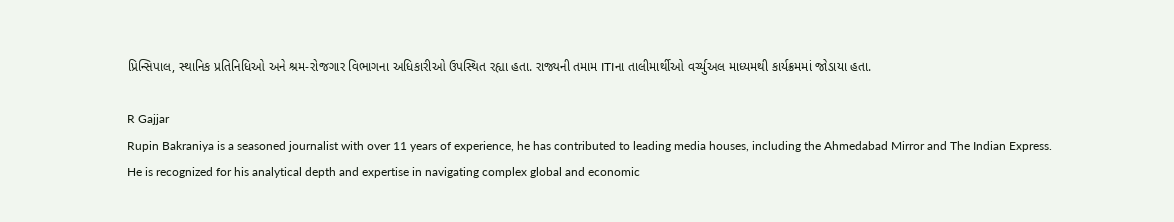પ્રિન્સિપાલ, સ્થાનિક પ્રતિનિધિઓ અને શ્રમ-રોજગાર વિભાગના અધિકારીઓ ઉપસ્થિત રહ્યા હતા. રાજ્યની તમામ ITIના તાલીમાર્થીઓ વર્ચ્યુઅલ માધ્યમથી કાર્યક્રમમાં જોડાયા હતા.

R Gajjar
Rupin Bakraniya is a seasoned journalist with over 11 years of experience, he has contributed to leading media houses, including the Ahmedabad Mirror and The Indian Express. He is recognized for his analytical depth and expertise in navigating complex global and economic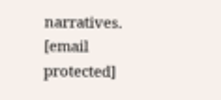narratives. [email protected]